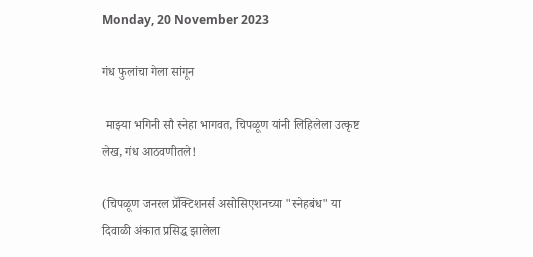Monday, 20 November 2023

गंध फुलांचा गेला सांगून

 माझ्या भगिनी सौ स्नेहा भागवत, चिपळूण यांनी लिहिलेला उत्कृष्ट लेख, गंध आठवणीतले!

(चिपळूण जनरल प्रॅक्टिशनर्स असोसिएशनच्या "स्नेहबंध" या दिवाळी अंकात प्रसिद्ध झालेला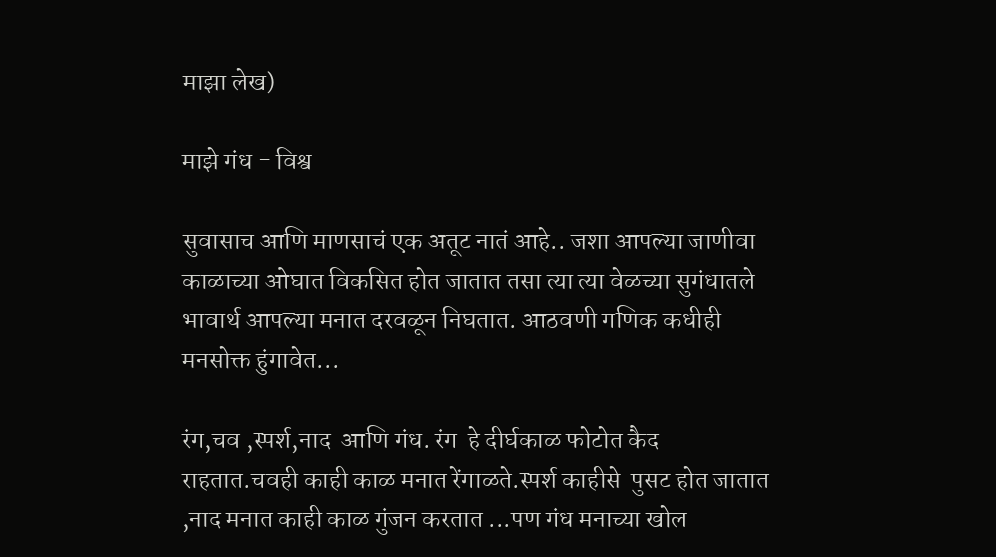माझा लेख)

माझे गंध - विश्व

सुवासाच आणि माणसाचं एक अतूट नातं आहे.. जशा आपल्या जाणीवा काळाच्या ओघात विकसित होत जातात तसा त्या त्या वेळच्या सुगंधातले भावार्थ आपल्या मनात दरवळून निघतात. आठवणी गणिक कधीही मनसोक्त हुंगावेत...

रंग,चव ,स्पर्श,नाद  आणि गंध. रंग  हे दीर्घकाळ फोटोत कैद राहतात.चवही काही काळ मनात रेंगाळते.स्पर्श काहीसे  पुसट होत जातात ,नाद मनात काही काळ गुंजन करतात ...पण गंध मनाच्या खोल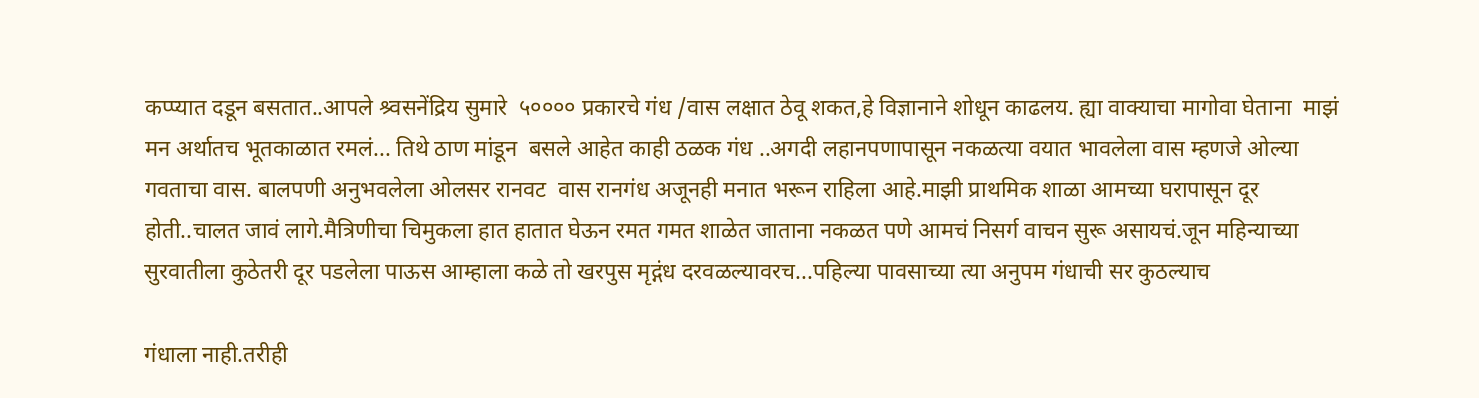कप्प्यात दडून बसतात..आपले श्र्वसनेंद्रिय सुमारे  ५०००० प्रकारचे गंध /वास लक्षात ठेवू शकत,हे विज्ञानाने शोधून काढलय. ह्या वाक्याचा मागोवा घेताना  माझं मन अर्थातच भूतकाळात रमलं... तिथे ठाण मांडून  बसले आहेत काही ठळक गंध ..अगदी लहानपणापासून नकळत्या वयात भावलेला वास म्हणजे ओल्या गवताचा वास. बालपणी अनुभवलेला ओलसर रानवट  वास रानगंध अजूनही मनात भरून राहिला आहे.माझी प्राथमिक शाळा आमच्या घरापासून दूर होती..चालत जावं लागे.मैत्रिणीचा चिमुकला हात हातात घेऊन रमत गमत शाळेत जाताना नकळत पणे आमचं निसर्ग वाचन सुरू असायचं.जून महिन्याच्या सुरवातीला कुठेतरी दूर पडलेला पाऊस आम्हाला कळे तो खरपुस मृद्गंध दरवळल्यावरच...पहिल्या पावसाच्या त्या अनुपम गंधाची सर कुठल्याच

गंधाला नाही.तरीही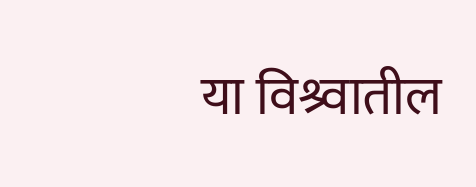या विश्र्वातील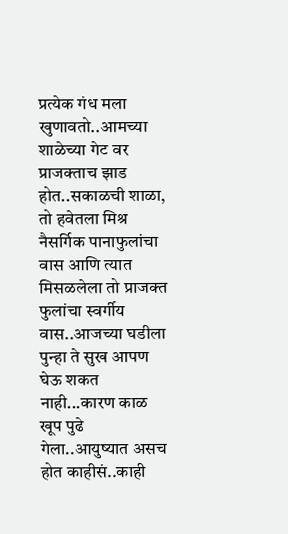प्रत्येक गंध मला खुणावतो..आमच्या शाळेच्या गेट वर प्राजक्ताच झाड होत..सकाळची शाळा, तो हवेतला मिश्र नैसर्गिक पानाफुलांचा वास आणि त्यात मिसळलेला तो प्राजक्त फुलांचा स्वर्गीय वास..आजच्या घडीला पुन्हा ते सुख आपण घेऊ शकत नाही...कारण काळ खूप पुढे गेला..आयुष्यात असच होत काहीसं..काही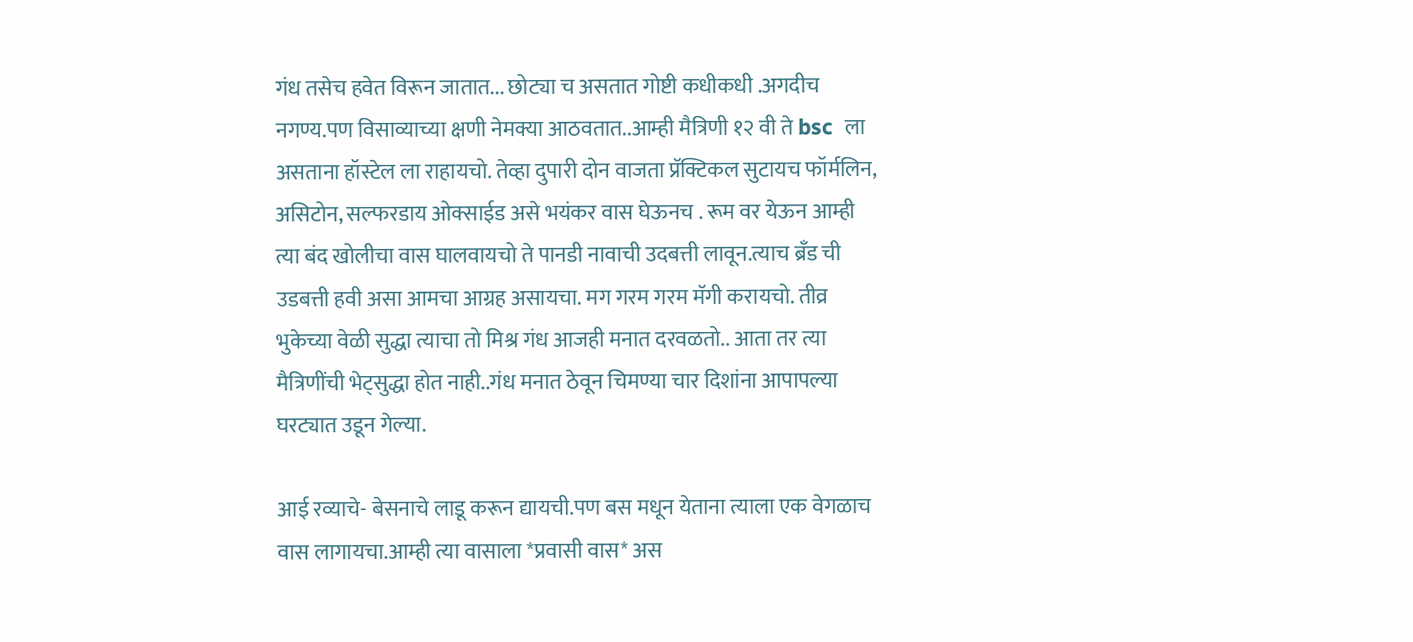गंध तसेच हवेत विरून जातात... छोट्या च असतात गोष्टी कधीकधी .अगदीच नगण्य.पण विसाव्याच्या क्षणी नेमक्या आठवतात..आम्ही मैत्रिणी १२ वी ते bsc  ला असताना हॉस्टेल ला राहायचो. तेव्हा दुपारी दोन वाजता प्रॅक्टिकल सुटायच फॉर्मलिन, असिटोन, सल्फरडाय ओक्साईड असे भयंकर वास घेऊनच . रूम वर येऊन आम्ही त्या बंद खोलीचा वास घालवायचो ते पानडी नावाची उदबत्ती लावून.त्याच ब्रँड ची उडबत्ती हवी असा आमचा आग्रह असायचा. मग गरम गरम मॅगी करायचो. तीव्र भुकेच्या वेळी सुद्धा त्याचा तो मिश्र गंध आजही मनात दरवळतो.. आता तर त्या मैत्रिणींची भेट्सुद्धा होत नाही..गंध मनात ठेवून चिमण्या चार दिशांना आपापल्या घरट्यात उडून गेल्या.

आई रव्याचे- बेसनाचे लाडू करून द्यायची.पण बस मधून येताना त्याला एक वेगळाच  वास लागायचा.आम्ही त्या वासाला *प्रवासी वास* अस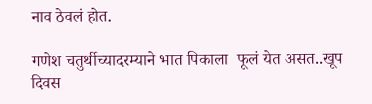नाव ठेवलं होत.

गणेश चतुर्थीच्यादरम्याने भात पिकाला  फूलं येत असत..खूप दिवस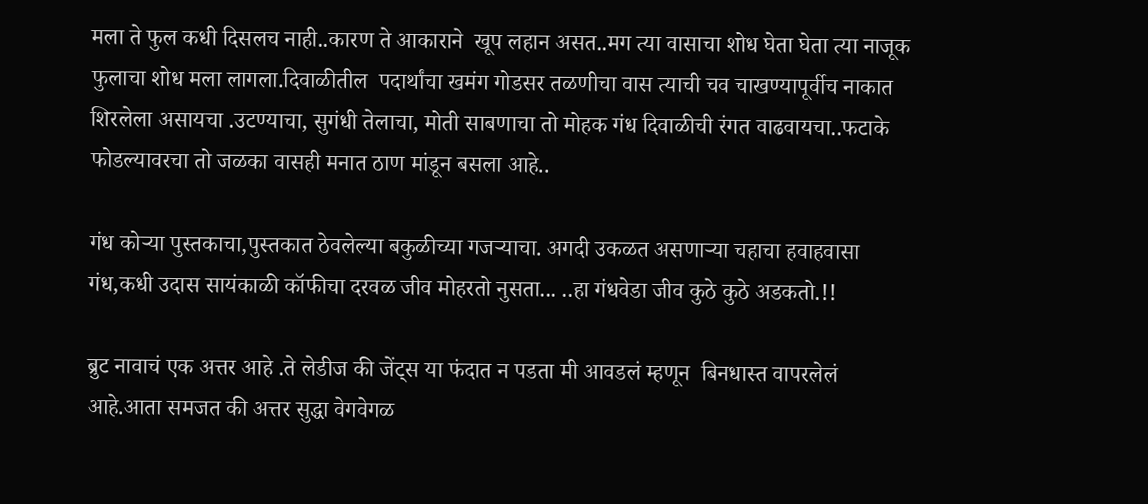मला ते फुल कधी दिसलच नाही..कारण ते आकाराने  खूप लहान असत..मग त्या वासाचा शोध घेता घेता त्या नाजूक फुलाचा शोध मला लागला.दिवाळीतील  पदार्थांचा खमंग गोडसर तळणीचा वास त्याची चव चाखण्यापूर्वीच नाकात शिरलेला असायचा .उटण्याचा, सुगंधी तेलाचा, मोती साबणाचा तो मोहक गंध दिवाळीची रंगत वाढवायचा..फटाके फोडल्यावरचा तो जळका वासही मनात ठाण मांडून बसला आहे..

गंध कोऱ्या पुस्तकाचा,पुस्तकात ठेवलेल्या बकुळीच्या गजऱ्याचा. अगदी उकळत असणाऱ्या चहाचा हवाहवासा गंध,कधी उदास सायंकाळी कॉफीचा दरवळ जीव मोहरतो नुसता... ..हा गंधवेडा जीव कुठे कुठे अडकतो.!!

ब्रुट नावाचं एक अत्तर आहे .ते लेडीज की जेंट्स या फंदात न पडता मी आवडलं म्हणून  बिनधास्त वापरलेलं आहे.आता समजत की अत्तर सुद्धा वेगवेगळ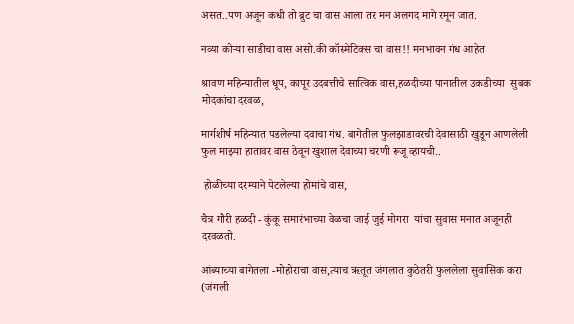असत..पण अजून कधी तो ब्रुट चा वास आला तर मन अलगद मागे रमून जात.

नव्या कोऱ्या साडीचा वास असो.की कॉस्मेटिक्स चा वास!! मनभावन गंध आहेत

श्रावण महिन्यातील धूप, कापूर उदबत्तीचे सात्विक वास,हळदीच्या पानातील उकडीच्या  सुबक मोदकांचा दरवळ,

मार्गशीर्ष महिन्यात पडलेल्या दवाचा गंध. बागेतील फुलझाडावरची देवासाठी खुडून आणलेली फुल माझ्या हातावर वास ठेवून खुशाल देवाच्या चरणी रूजू व्हायची..

 होळीच्या दरम्याने पेटलेल्या होमांचे वास,

चैत्र गौरी हळदी - कुंकू समारंभाच्या वेळचा जाई जुई मोगरा  यांचा सुवास मनात अजूनही दरवळतो.

आंब्याच्या बागेतला -मोहोराचा वास,त्याच ऋतूत जंगलात कुठेतरी फुललेला सुवासिक करा (जंगली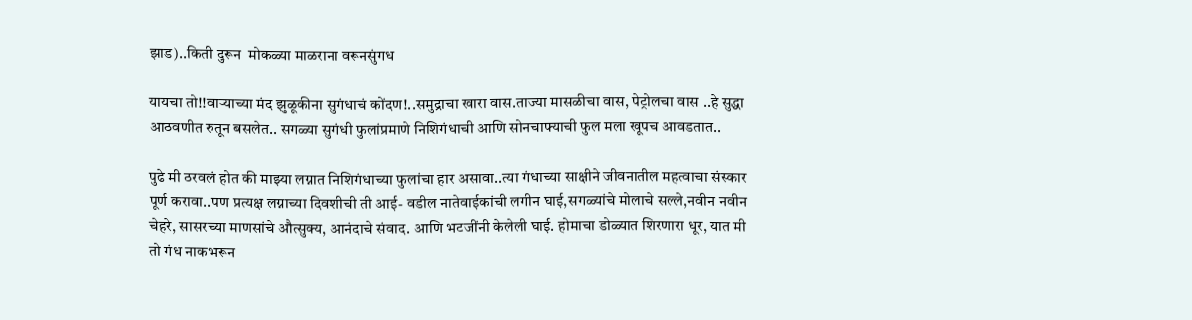झाड)..किती दुरून  मोकळ्या माळराना वरूनसुंगध

यायचा तो!!वाऱ्याच्या मंद झुळूकीना सुगंधाचं कोंदण!..समुद्राचा खारा वास.ताज्या मासळीचा वास, पेट्रोलचा वास ..हे सुद्धा आठवणीत रुतून बसलेत.. सगळ्या सुगंधी फुलांप्रमाणे निशिगंधाची आणि सोनचाफ्याची फुल मला खूपच आवडतात..

पुढे मी ठरवलं होत की माझ्या लग्नात निशिगंधाच्या फुलांचा हार असावा..त्या गंधाच्या साक्षीने जीवनातील महत्वाचा संस्कार पूर्ण करावा..पण प्रत्यक्ष लग्नाच्या दिवशीची ती आई- वडील नातेवाईकांची लगीन घाई,सगळ्यांचे मोलाचे सल्ले,नवीन नवीन चेहरे, सासरच्या माणसांचे औत्सुक्य, आनंदाचे संवाद. आणि भटजींनी केलेली घाई. होमाचा डोळ्यात शिरणारा धूर, यात मी तो गंध नाकभरून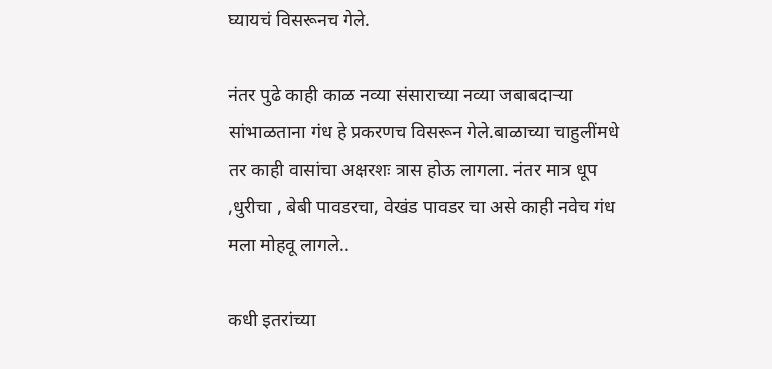घ्यायचं विसरूनच गेले.

नंतर पुढे काही काळ नव्या संसाराच्या नव्या जबाबदाऱ्या सांभाळताना गंध हे प्रकरणच विसरून गेले.बाळाच्या चाहुलींमधे तर काही वासांचा अक्षरशः त्रास होऊ लागला. नंतर मात्र धूप ,धुरीचा , बेबी पावडरचा, वेखंड पावडर चा असे काही नवेच गंध मला मोहवू लागले..

कधी इतरांच्या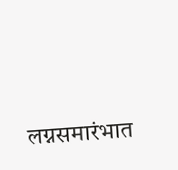लग्नसमारंभात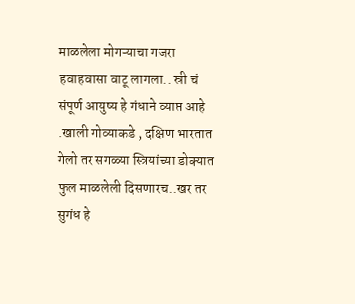माळलेला मोगऱ्याचा गजरा हवाहवासा वाटू लागला.. स्री चं संपूर्ण आयुष्य हे गंधाने व्याप्त आहे .खाली गोव्याकडे , दक्षिण भारतात गेलो तर सगळ्या स्त्रियांच्या डोक्यात फुल माळलेली दिसणारच..खर तर सुगंध हे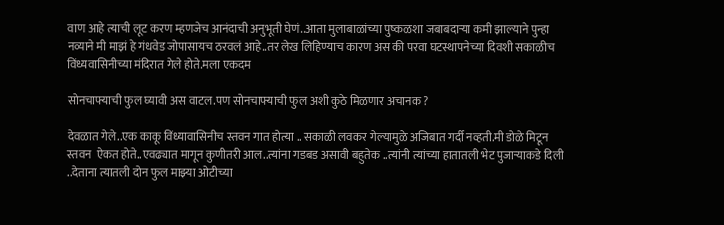वाण आहे त्याची लूट करण म्हणजेच आनंदाची अनुभूती घेणं..आता मुलाबाळांच्या पुष्कळशा जबाबदाऱ्या कमी झाल्याने पुन्हा नव्याने मी माझं हे गंधवेड जोपासायच ठरवलं आहे..तर लेख लिहिण्याच कारण अस की परवा घटस्थापनेच्या दिवशी सकाळीच विंध्यवासिनीच्या मंदिरात गेले होते.मला एकदम

सोनचाफ्याची फुल घ्यावी अस वाटल.पण सोनचाफ्याची फुल अशी कुठे मिळणार अचानक ?

देवळात गेले..एक काकू विंध्यावासिनीच स्तवन गात होत्या .. सकाळी लवकर गेल्यामुळे अजिबात गर्दी नव्हती.मी डोळे मिटून स्तवन  ऐकत होते..एवढ्यात मागून कुणीतरी आल..त्यांना गडबड असावी बहुतेक ..त्यांनी त्यांच्या हातातली भेट पुजाऱ्याकडे दिली ..देताना त्यातली दोन फुल माझ्या ओटीच्या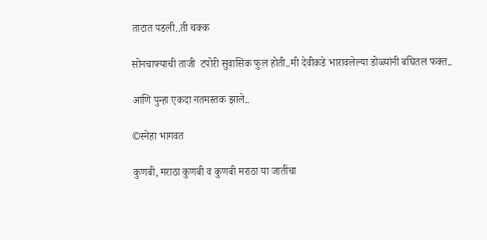ताटात पडली..ती चक्क

सोनचाफ्याची ताजी  टपोरी सुवासिक फुल होती..मी देवीकडे भारावलेल्या डोळ्यांनी बघितल फक्त..

आणि पुन्हा एकदा नतमस्तक झाले..

©स्नेहा भागवत

कुणबी, मराठा कुणबी व कुणबी मराठा या जातींचा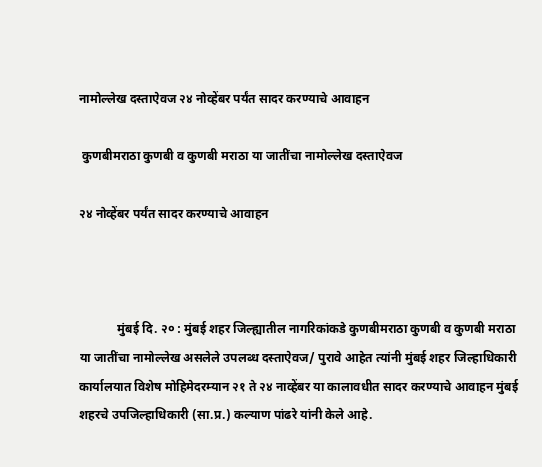नामोल्लेख दस्ताऐवज २४ नोव्हेंबर पर्यंत सादर करण्याचे आवाहन

 कुणबीमराठा कुणबी व कुणबी मराठा या जातींचा नामोल्लेख दस्ताऐवज

२४ नोव्हेंबर पर्यंत सादर करण्याचे आवाहन



            मुंबई दि. २० : मुंबई शहर जिल्ह्यातील नागरिकांकडे कुणबीमराठा कुणबी व कुणबी मराठा या जातींचा नामोल्लेख असलेले उपलब्ध दस्ताऐवज/ पुरावे आहेत त्यांनी मुंबई शहर जिल्हाधिकारी कार्यालयात विशेष मोहिमेदरम्यान २१ ते २४ नाव्हेंबर या कालावधीत सादर करण्याचे आवाहन मुंबई शहरचे उपजिल्हाधिकारी (सा.प्र.) कल्याण पांढरे यांनी केले आहे.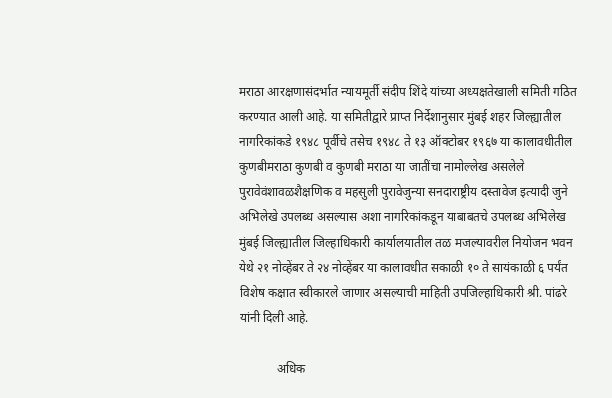मराठा आरक्षणासंदर्भात न्यायमूर्ती संदीप शिंदे यांच्या अध्यक्षतेखाली समिती गठित करण्यात आली आहे. या समितीद्वारे प्राप्त निर्देशानुसार मुंबई शहर जिल्ह्यातील नागरिकांकडे १९४८ पूर्वीचे तसेच १९४८ ते १३ ऑक्टोबर १९६७ या कालावधीतील कुणबीमराठा कुणबी व कुणबी मराठा या जातींचा नामोल्लेख असलेले पुरावेवंशावळशैक्षणिक व महसुली पुरावेजुन्या सनदाराष्ट्रीय दस्तावेज इत्यादी जुने अभिलेखे उपलब्ध असल्यास अशा नागरिकांकडून याबाबतचे उपलब्ध अभिलेख मुंबई जिल्ह्यातील जिल्हाधिकारी कार्यालयातील तळ मजल्यावरील नियोजन भवन येथे २१ नोव्हेंबर ते २४ नोव्हेंबर या कालावधीत सकाळी १० ते सायंकाळी ६ पर्यंत विशेष कक्षात स्वीकारले जाणार असल्याची माहिती उपजिल्हाधिकारी श्री. पांढरे यांनी दिली आहे.

            अधिक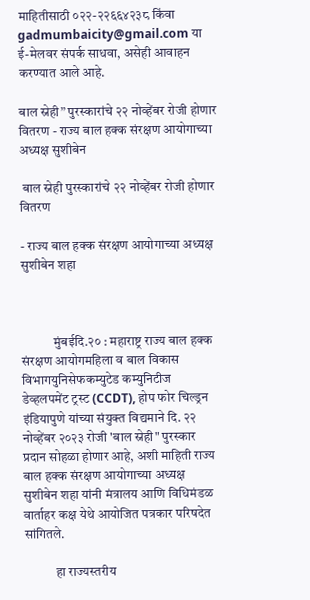माहितीसाठी ०२२-२२६६४२३८ किंवा gadmumbaicity@gmail.com या ई-मेलवर संपर्क साधवा, असेही आवाहन करण्यात आले आहे.

बाल स्नेही” पुरस्कारांचे २२ नोव्हेंबर रोजी होणार वितरण - राज्य बाल हक्क संरक्षण आयोगाच्या अध्यक्ष सुशीबेन

 बाल स्नेही पुरस्कारांचे २२ नोव्हेंबर रोजी होणार वितरण

- राज्य बाल हक्क संरक्षण आयोगाच्या अध्यक्ष सुशीबेन शहा



            मुंबईदि.२० : महाराष्ट्र राज्य बाल हक्क संरक्षण आयोगमहिला व बाल विकास विभागयुनिसेफकम्युटेड कम्युनिटीज डेव्हलपमेंट ट्रस्ट (CCDT), होप फोर चिल्ड्रन इंडियापुणे यांच्या संयुक्त विद्यमाने दि. २२ नोव्हेंबर २०२३ रोजी 'बाल स्नेही" पुरस्कार प्रदान सोहळा होणार आहे, अशी माहिती राज्य बाल हक्क संरक्षण आयोगाच्या अध्यक्ष सुशीबेन शहा यांनी मंत्रालय आणि विधिमंडळ वार्ताहर कक्ष येथे आयोजित पत्रकार परिषदेत सांगितले.

            हा राज्यस्तरीय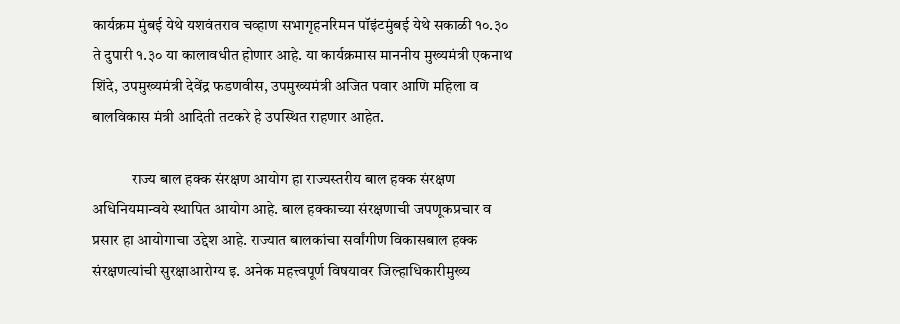कार्यक्रम मुंबई येथे यशवंतराव चव्हाण सभागृहनरिमन पॉइंटमुंबई येथे सकाळी १०.३० ते दुपारी १.३० या कालावधीत होणार आहे. या कार्यक्रमास माननीय मुख्यमंत्री एकनाथ शिंदे, उपमुख्यमंत्री देवेंद्र फडणवीस, उपमुख्यमंत्री अजित पवार आणि महिला व बालविकास मंत्री आदिती तटकरे हे उपस्थित राहणार आहेत.

             राज्य बाल हक्क संरक्षण आयोग हा राज्यस्तरीय बाल हक्क संरक्षण अधिनियमान्वये स्थापित आयोग आहे. बाल हक्काच्या संरक्षणाची जपणूकप्रचार व प्रसार हा आयोगाचा उद्देश आहे. राज्यात बालकांचा सर्वांगीण विकासबाल हक्क संरक्षणत्यांची सुरक्षाआरोग्य इ. अनेक महत्त्वपूर्ण विषयावर जिल्हाधिकारीमुख्य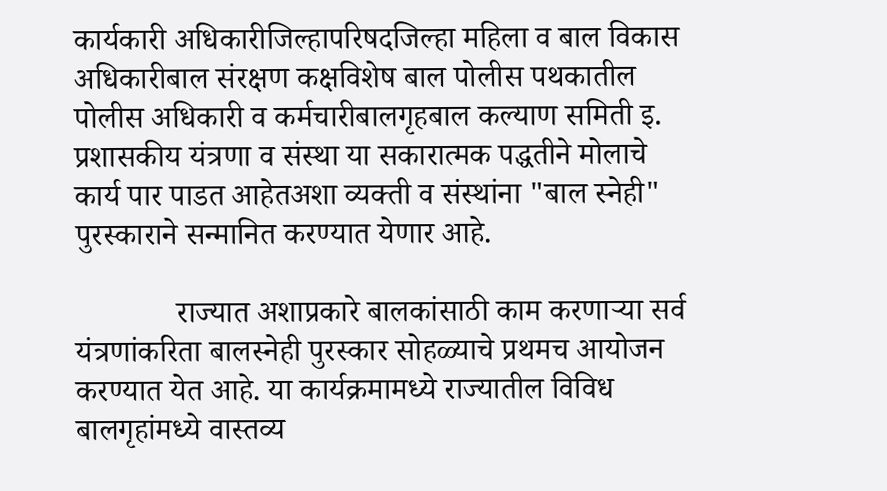कार्यकारी अधिकारीजिल्हापरिषदजिल्हा महिला व बाल विकास अधिकारीबाल संरक्षण कक्षविशेष बाल पोलीस पथकातील पोलीस अधिकारी व कर्मचारीबालगृहबाल कल्याण समिती इ. प्रशासकीय यंत्रणा व संस्था या सकारात्मक पद्धतीने मोलाचे कार्य पार पाडत आहेतअशा व्यक्ती व संस्थांना "बाल स्नेही" पुरस्काराने सन्मानित करण्यात येणार आहे.

             राज्यात अशाप्रकारे बालकांसाठी काम करणाऱ्या सर्व यंत्रणांकरिता बालस्नेही पुरस्कार सोहळ्याचे प्रथमच आयोजन करण्यात येत आहे. या कार्यक्रमामध्ये राज्यातील विविध बालगृहांमध्ये वास्तव्य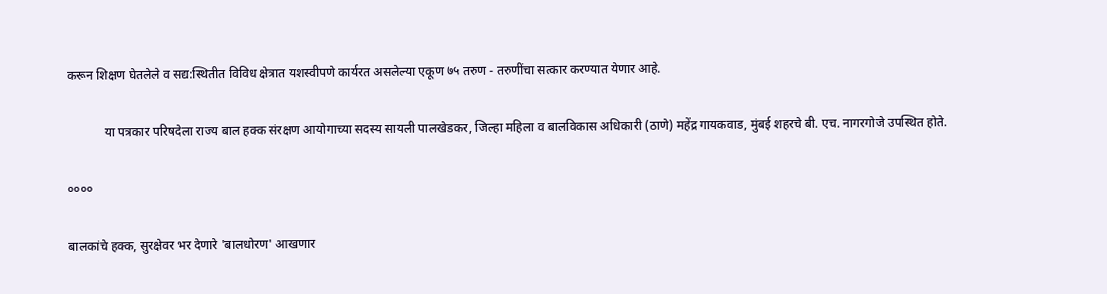करून शिक्षण घेतलेले व सद्य:स्थितीत विविध क्षेत्रात यशस्वीपणे कार्यरत असलेल्या एकूण ७५ तरुण - तरुणींचा सत्कार करण्यात येणार आहे.

            या पत्रकार परिषदेला राज्य बाल हक्क संरक्षण आयोगाच्या सदस्य सायली पालखेडकर, जिल्हा महिला व बालविकास अधिकारी (ठाणे) महेंद्र गायकवाड, मुंबई शहरचे बी. एच. नागरगोजे उपस्थित होते.

००००

बालकांचे हक्क, सुरक्षेवर भर देणारे 'बालधोरण' आखणार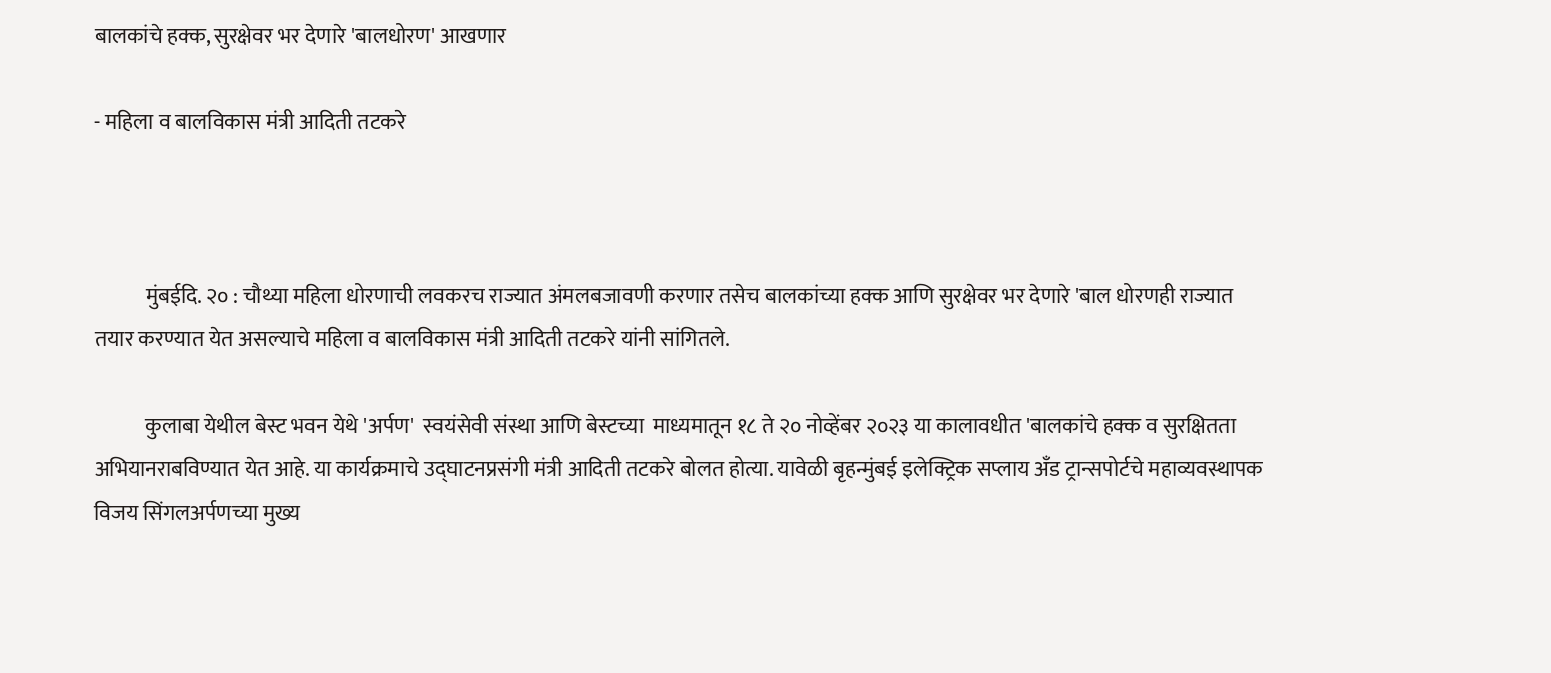बालकांचे हक्क, सुरक्षेवर भर देणारे 'बालधोरण' आखणार

- महिला व बालविकास मंत्री आदिती तटकरे



            मुंबईदि. २० : चौथ्या महिला धोरणाची लवकरच राज्यात अंमलबजावणी करणार तसेच बालकांच्या हक्क आणि सुरक्षेवर भर देणारे 'बाल धोरणही राज्यात तयार करण्यात येत असल्याचे महिला व बालविकास मंत्री आदिती तटकरे यांनी सांगितले.

            कुलाबा येथील बेस्ट भवन येथे 'अर्पण'  स्वयंसेवी संस्था आणि बेस्टच्या  माध्यमातून १८ ते २० नोव्हेंबर २०२३ या कालावधीत 'बालकांचे हक्क व सुरक्षितता अभियानराबविण्यात येत आहे. या कार्यक्रमाचे उद्घाटनप्रसंगी मंत्री आदिती तटकरे बोलत होत्या. यावेळी बृहन्मुंबई इलेक्ट्रिक सप्लाय अँड ट्रान्सपोर्टचे महाव्यवस्थापक विजय सिंगलअर्पणच्या मुख्य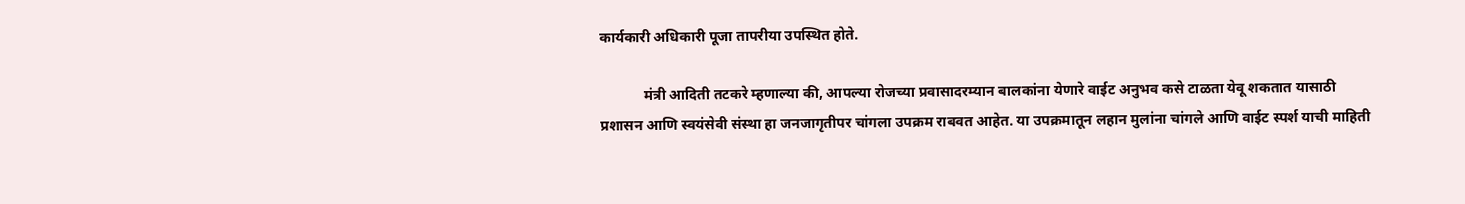कार्यकारी अधिकारी पूजा तापरीया उपस्थित होते.

            मंत्री आदिती तटकरे म्हणाल्या की, आपल्या रोजच्या प्रवासादरम्यान बालकांना येणारे वाईट अनुभव कसे टाळता येवू शकतात यासाठी प्रशासन आणि स्वयंसेवी संस्था हा जनजागृतीपर चांगला उपक्रम राबवत आहेत. या उपक्रमातून लहान मुलांना चांगले आणि वाईट स्पर्श याची माहिती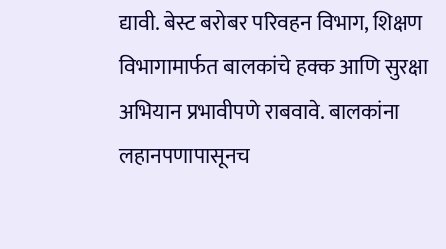द्यावी. बेस्ट बरोबर परिवहन विभाग, शिक्षण विभागामार्फत बालकांचे हक्क आणि सुरक्षा अभियान प्रभावीपणे राबवावे. बालकांना लहानपणापासूनच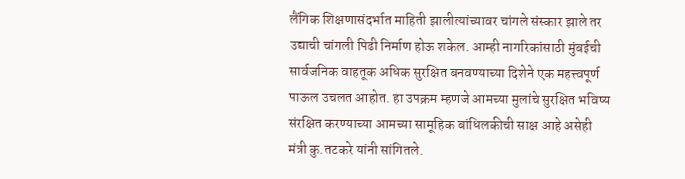लैंगिक शिक्षणासंदर्भात माहिती झालीत्यांच्यावर चांगले संस्कार झाले तर उद्याची चांगली पिढी निर्माण होऊ शकेल. आम्ही नागरिकांसाठी मुंबईची सार्वजनिक वाहतूक अधिक सुरक्षित बनवण्याच्या दिशेने एक महत्त्वपूर्ण पाऊल उचलत आहोत. हा उपक्रम म्हणजे आमच्या मुलांचे सुरक्षित भविष्य संरक्षित करण्याच्या आमच्या सामूहिक बांधिलकीची साक्ष आहे असेही मंत्री कु.तटकरे यांनी सांगितले.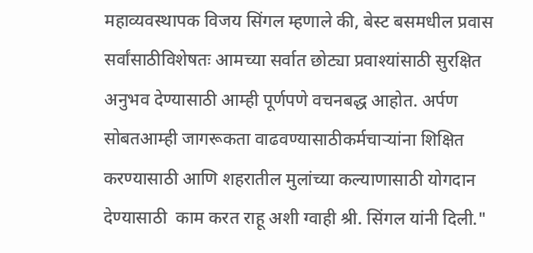महाव्यवस्थापक विजय सिंगल म्हणाले की, बेस्ट बसमधील प्रवास सर्वांसाठीविशेषतः आमच्या सर्वात छोट्या प्रवाश्यांसाठी सुरक्षित अनुभव देण्यासाठी आम्ही पूर्णपणे वचनबद्ध आहोत. अर्पण सोबतआम्ही जागरूकता वाढवण्यासाठीकर्मचाऱ्यांना शिक्षित करण्यासाठी आणि शहरातील मुलांच्या कल्याणासाठी योगदान देण्यासाठी  काम करत राहू अशी ग्वाही श्री. सिंगल यांनी दिली."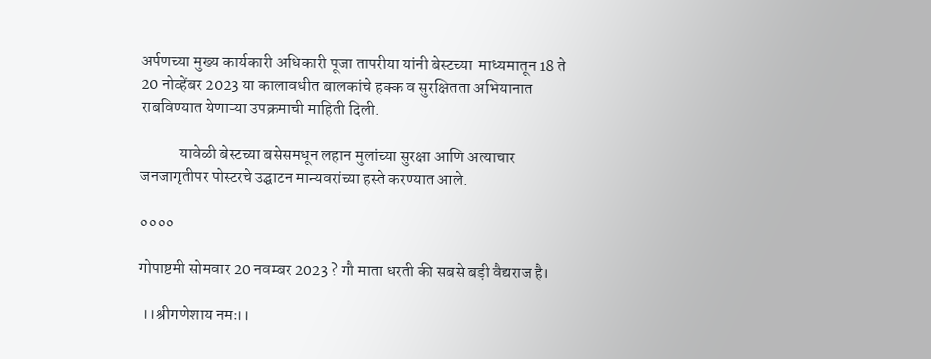अर्पणच्या मुख्य कार्यकारी अधिकारी पूजा तापरीया यांनी बेस्टच्या  माध्यमातून 18 ते 20 नोव्हेंबर 2023 या कालावधीत बालकांचे हक्क व सुरक्षितता अभियानात राबविण्यात येणाऱ्या उपक्रमाची माहिती दिली.

            यावेळी बेस्टच्या बसेसमधून लहान मुलांच्या सुरक्षा आणि अत्याचार जनजागृतीपर पोस्टरचे उद्घाटन मान्यवरांच्या हस्ते करण्यात आले.

००००

गोपाष्टमी सोमवार 20 नवम्बर 2023 ? गौ माता धरती की सबसे बड़ी वैद्यराज है।

 ।।श्रीगणेशाय नमः।।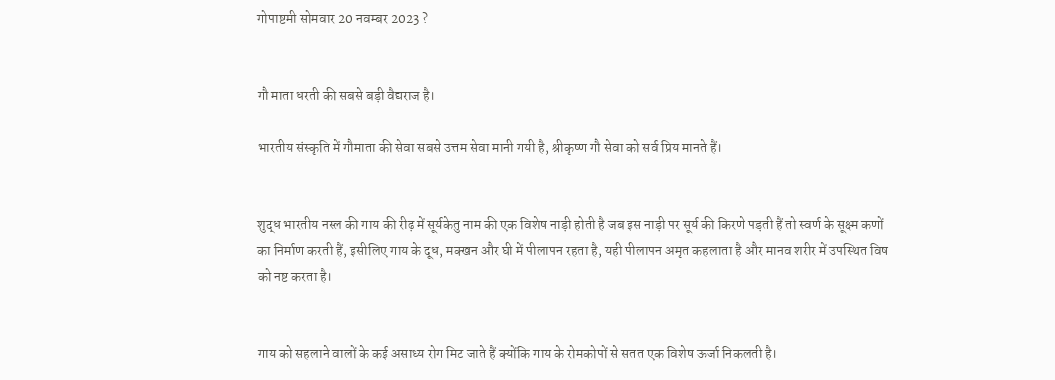गोपाष्टमी सोमवार 20 नवम्बर 2023 ?


गौ माता धरती की सबसे बड़ी वैद्यराज है।

भारतीय संस्कृति में गौमाता की सेवा सबसे उत्तम सेवा मानी गयी है, श्रीकृष्ण गौ सेवा को सर्व प्रिय मानते हैं।


शुद्ध भारतीय नस्ल की गाय की रीढ़ में सूर्यकेतु नाम की एक विशेष नाड़ी होती है जब इस नाड़ी पर सूर्य की किरणे पड़ती हैं तो स्वर्ण के सूक्ष्म कणों का निर्माण करती हैं, इसीलिए गाय के दूध, मक्खन और घी में पीलापन रहता है, यही पीलापन अमृत कहलाता है और मानव शरीर में उपस्थित विष को नष्ट करता है।


गाय को सहलाने वालों के कई असाध्य रोग मिट जाते हैं क्योंकि गाय के रोमकोपों से सतत एक विशेष ऊर्जा निकलती है।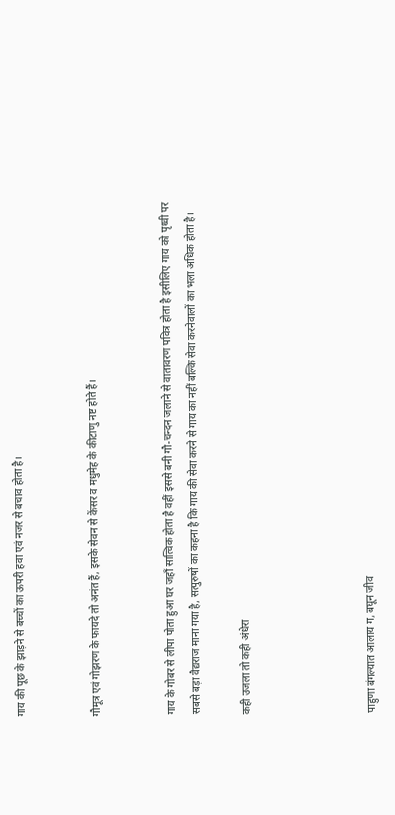गाय की पूछ के झाड़ने से बच्चों का ऊपरी हवा एवं नजर से बचाव होता है।


गौमूत्र एवं गोझरण के फायदे तो अनंत हैं, इसके सेवन से केंसर व मधुमेह के कीटाणु नष्ट होते हैं।


गाय के गोबर से लीपा पोता हुआ घर जहाँ सात्विक होता है वहीं इससे बनी गौ-चन्दन जलाने से वातावरण पवित्र होता है इसीलिए गाय को पृथ्वी पर सबसे बड़ा वैद्यराज माना गया है, सत्पुरुषों का कहना है कि गाय की सेवा करने से गाय का नहीं बल्कि सेवा करनेवालों का भला अधिक होता है।

कही उजला तो कही अंधेरा




पाहुणा बंगल्यात आलाय ग, बघून जीव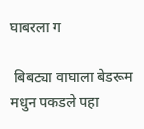घाबरला ग

 बिबट्या वाघाला बेडरूम मधुन पकडले पहा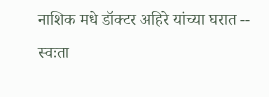नाशिक मधे डॉक्टर अहिरे यांच्या घरात -- स्वःता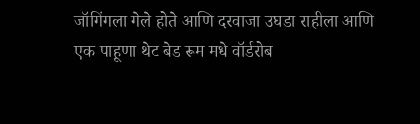जॉगिंगला गेले होते आणि दरवाजा उघडा राहीला आणि एक पाहूणा थेट बेड रूम मधे वॉर्डरोब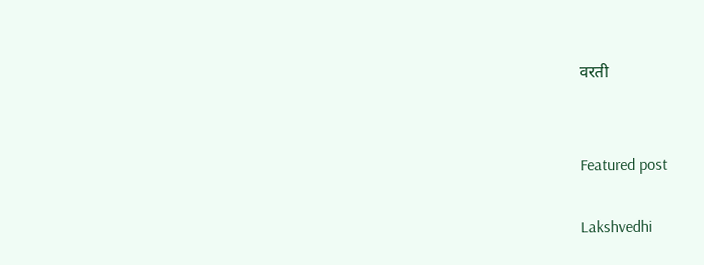वरती


Featured post

Lakshvedhi